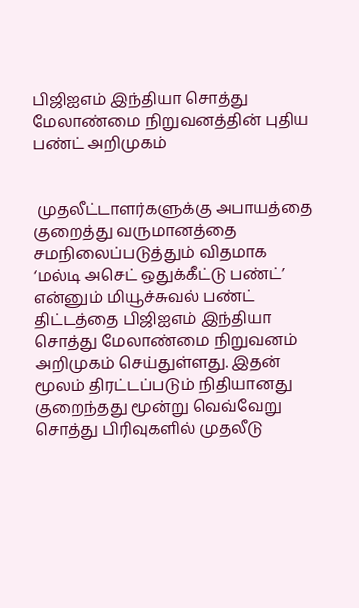பிஜிஐஎம் இந்தியா சொத்து மேலாண்மை நிறுவனத்தின் புதிய பண்ட் அறிமுகம்


 முதலீட்டாளர்களுக்கு அபாயத்தை குறைத்து வருமானத்தை சமநிலைப்படுத்தும் விதமாக ‘மல்டி அசெட் ஒதுக்கீட்டு பண்ட்’ என்னும் மியூச்சுவல் பண்ட் திட்டத்தை பிஜிஐஎம் இந்தியா சொத்து மேலாண்மை நிறுவனம் அறிமுகம் செய்துள்ளது. இதன் மூலம் திரட்டப்படும் நிதியானது குறைந்தது மூன்று வெவ்வேறு சொத்து பிரிவுகளில் முதலீடு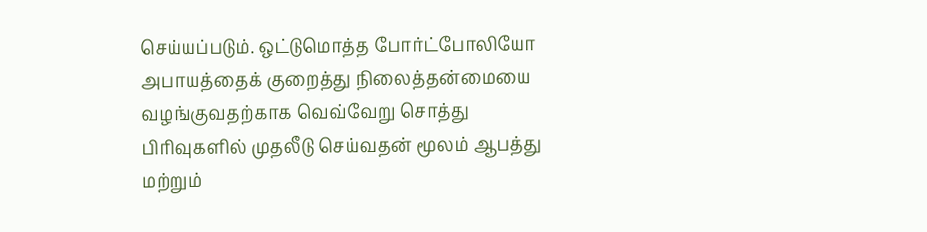செய்யப்படும். ஒட்டுமொத்த போர்ட்போலியோ அபாயத்தைக் குறைத்து நிலைத்தன்மையை வழங்குவதற்காக வெவ்வேறு சொத்து பிரிவுகளில் முதலீடு செய்வதன் மூலம் ஆபத்து மற்றும்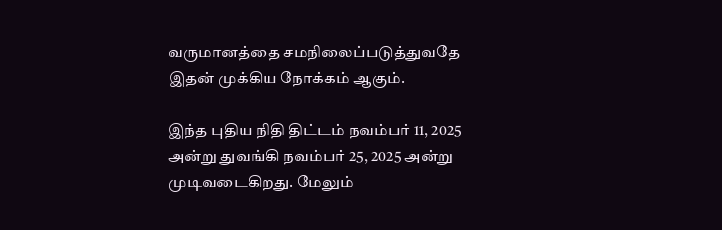வருமானத்தை சமநிலைப்படுத்துவதே இதன் முக்கிய நோக்கம் ஆகும்.

இந்த புதிய நிதி திட்டம் நவம்பர் 11, 2025 அன்று துவங்கி நவம்பர் 25, 2025 அன்று முடிவடைகிறது. மேலும்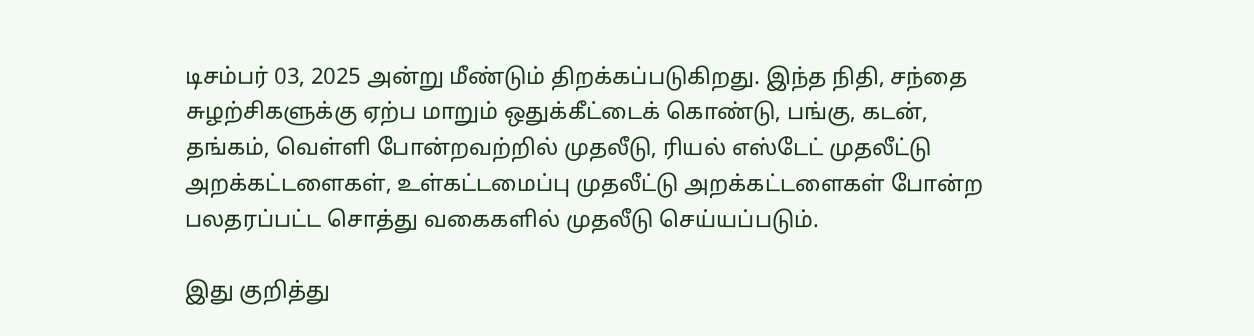டிசம்பர் 03, 2025 அன்று மீண்டும் திறக்கப்படுகிறது. இந்த நிதி, சந்தை சுழற்சிகளுக்கு ஏற்ப மாறும் ஒதுக்கீட்டைக் கொண்டு, பங்கு, கடன், தங்கம், வெள்ளி போன்றவற்றில் முதலீடு, ரியல் எஸ்டேட் முதலீட்டு அறக்கட்டளைகள், உள்கட்டமைப்பு முதலீட்டு அறக்கட்டளைகள் போன்ற பலதரப்பட்ட சொத்து வகைகளில் முதலீடு செய்யப்படும்.

இது குறித்து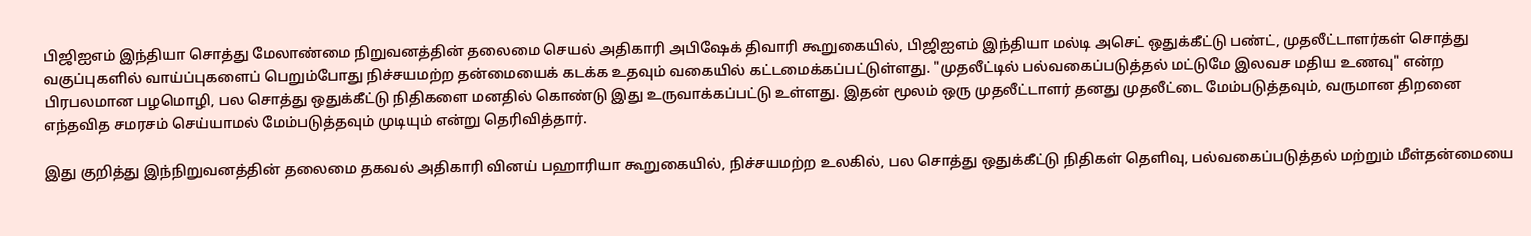பிஜிஐஎம் இந்தியா சொத்து மேலாண்மை நிறுவனத்தின் தலைமை செயல் அதிகாரி அபிஷேக் திவாரி கூறுகையில், பிஜிஐஎம் இந்தியா மல்டி அசெட் ஒதுக்கீட்டு பண்ட், முதலீட்டாளர்கள் சொத்து வகுப்புகளில் வாய்ப்புகளைப் பெறும்போது நிச்சயமற்ற தன்மையைக் கடக்க உதவும் வகையில் கட்டமைக்கப்பட்டுள்ளது. "முதலீட்டில் பல்வகைப்படுத்தல் மட்டுமே இலவச மதிய உணவு" என்ற பிரபலமான பழமொழி, பல சொத்து ஒதுக்கீட்டு நிதிகளை மனதில் கொண்டு இது உருவாக்கப்பட்டு உள்ளது. இதன் மூலம் ஒரு முதலீட்டாளர் தனது முதலீட்டை மேம்படுத்தவும், வருமான திறனை எந்தவித சமரசம் செய்யாமல் மேம்படுத்தவும் முடியும் என்று தெரிவித்தார்.

இது குறித்து இந்நிறுவனத்தின் தலைமை தகவல் அதிகாரி வினய் பஹாரியா கூறுகையில், நிச்சயமற்ற உலகில், பல சொத்து ஒதுக்கீட்டு நிதிகள் தெளிவு, பல்வகைப்படுத்தல் மற்றும் மீள்தன்மையை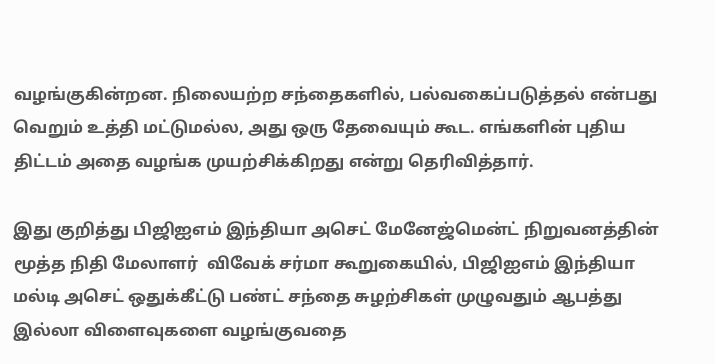வழங்குகின்றன. நிலையற்ற சந்தைகளில், பல்வகைப்படுத்தல் என்பது வெறும் உத்தி மட்டுமல்ல, அது ஒரு தேவையும் கூட. எங்களின் புதிய திட்டம் அதை வழங்க முயற்சிக்கிறது என்று தெரிவித்தார்.

இது குறித்து பிஜிஐஎம் இந்தியா அசெட் மேனேஜ்மென்ட் நிறுவனத்தின்  மூத்த நிதி மேலாளர்  விவேக் சர்மா கூறுகையில், பிஜிஐஎம் இந்தியா மல்டி அசெட் ஒதுக்கீட்டு பண்ட் சந்தை சுழற்சிகள் முழுவதும் ஆபத்து இல்லா விளைவுகளை வழங்குவதை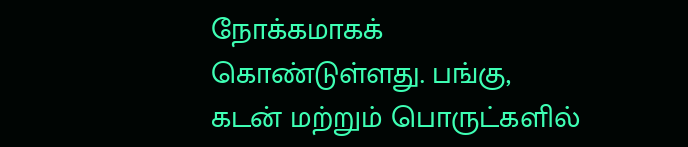நோக்கமாகக் கொண்டுள்ளது. பங்கு, கடன் மற்றும் பொருட்களில்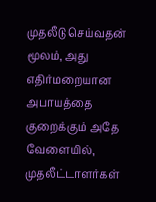முதலீடு செய்வதன் மூலம், அது எதிர்மறையான அபாயத்தை குறைக்கும் அதே வேளையில், முதலீட்டாளர்கள்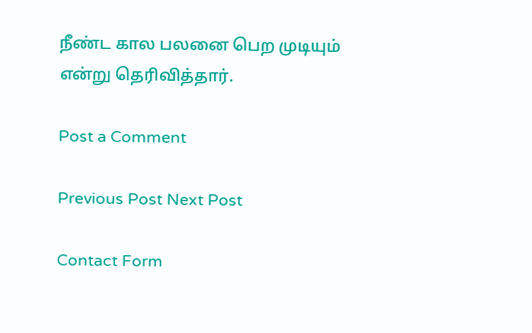நீண்ட கால பலனை பெற முடியும் என்று தெரிவித்தார்.

Post a Comment

Previous Post Next Post

Contact Form